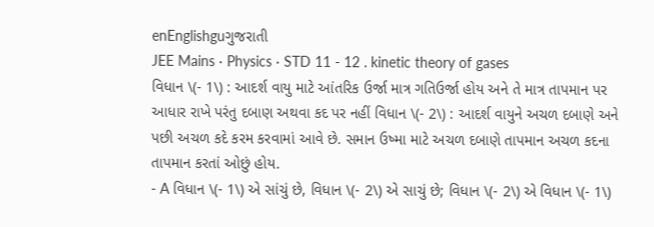enEnglishguગુજરાતી
JEE Mains · Physics · STD 11 - 12 . kinetic theory of gases
વિધાન \(- 1\) : આદર્શ વાયુ માટે આંતરિક ઉર્જા માત્ર ગતિઉર્જા હોય અને તે માત્ર તાપમાન પર આધાર રાખે પરંતુ દબાણ અથવા કદ પર નહીં વિધાન \(- 2\) : આદર્શ વાયુને અચળ દબાણે અને પછી અચળ કદે કરમ કરવામાં આવે છે. સમાન ઉષ્મા માટે અચળ દબાણે તાપમાન અચળ કદના તાપમાન કરતાં ઓછું હોય.
- A વિધાન \(- 1\) એ સાંચું છે, વિધાન \(- 2\) એ સાચું છે; વિધાન \(- 2\) એ વિધાન \(- 1\)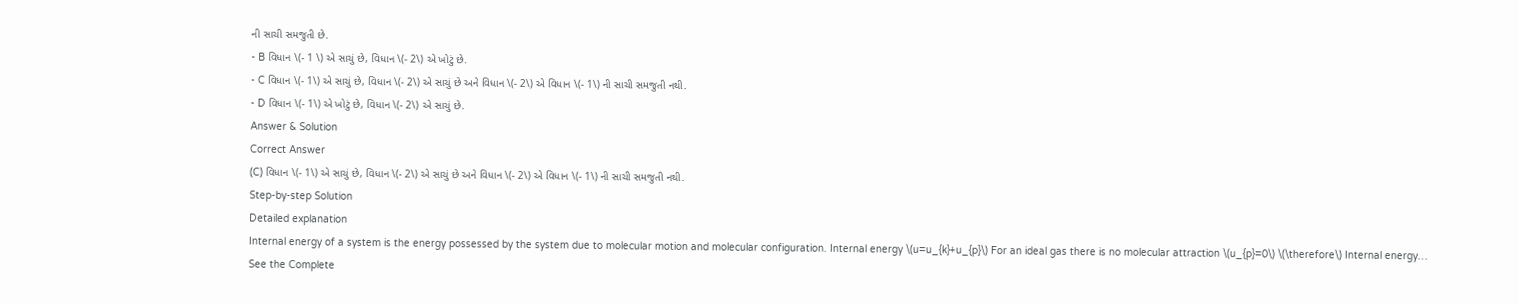ની સાચી સમજુતી છે.
- B વિધાન \(- 1 \) એ સાચું છે, વિધાન \(- 2\) એ ખોટું છે.
- C વિધાન \(- 1\) એ સાચું છે, વિધાન \(- 2\) એ સાચું છે અને વિધાન \(- 2\) એ વિધાન \(- 1\) ની સાચી સમજુતી નથી.
- D વિધાન \(- 1\) એ ખોટું છે, વિધાન \(- 2\) એ સાચું છે.
Answer & Solution
Correct Answer
(C) વિધાન \(- 1\) એ સાચું છે, વિધાન \(- 2\) એ સાચું છે અને વિધાન \(- 2\) એ વિધાન \(- 1\) ની સાચી સમજુતી નથી.
Step-by-step Solution
Detailed explanation
Internal energy of a system is the energy possessed by the system due to molecular motion and molecular configuration. Internal energy \(u=u_{k}+u_{p}\) For an ideal gas there is no molecular attraction \(u_{p}=0\) \(\therefore\) Internal energy…
See the Complete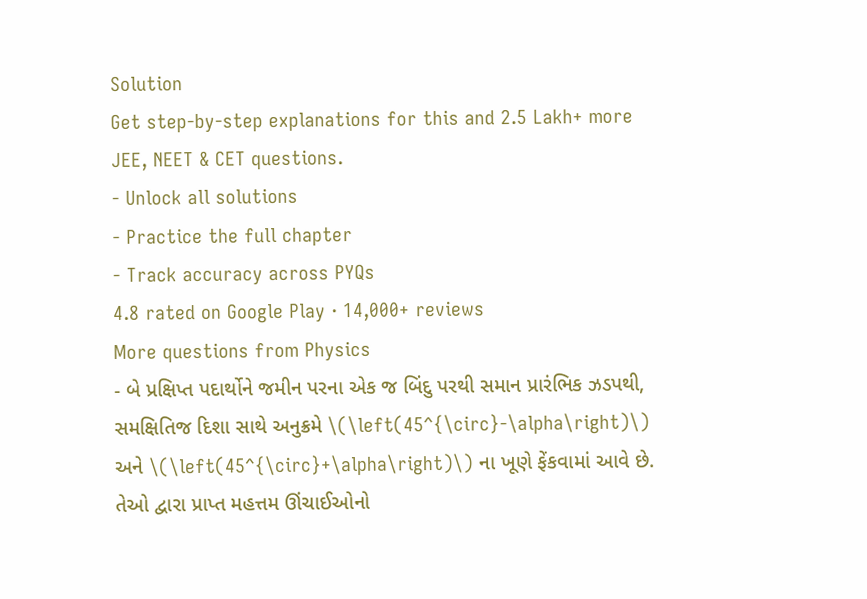Solution
Get step-by-step explanations for this and 2.5 Lakh+ more JEE, NEET & CET questions.
- Unlock all solutions
- Practice the full chapter
- Track accuracy across PYQs
4.8 rated on Google Play · 14,000+ reviews
More questions from Physics
- બે પ્રક્ષિપ્ત પદાર્થોને જમીન પરના એક જ બિંદુ પરથી સમાન પ્રારંભિક ઝડપથી, સમક્ષિતિજ દિશા સાથે અનુક્રમે \(\left(45^{\circ}-\alpha\right)\) અને \(\left(45^{\circ}+\alpha\right)\) ના ખૂણે ફેંકવામાં આવે છે. તેઓ દ્વારા પ્રાપ્ત મહત્તમ ઊંચાઈઓનો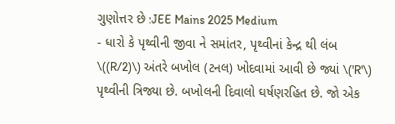ગુણોત્તર છે :JEE Mains 2025 Medium
- ધારો કે પૃથ્વીની જીવા ને સમાંતર, પૃથ્વીનાં કેન્દ્ર થી લંબ \((R/2)\) અંતરે બખોલ (ટનલ) ખોદવામાં આવી છે જ્યાં \('R'\) પૃથ્વીની ત્રિજ્યા છે. બખોલની દિવાલો ઘર્ષણરહિત છે. જો એક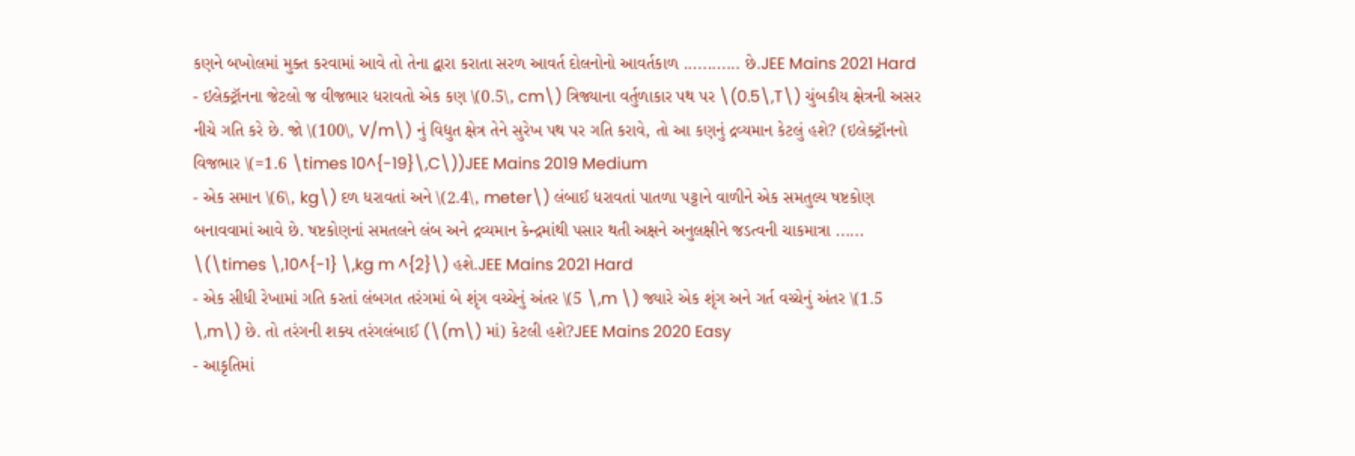કણને બખોલમાં મુક્ત કરવામાં આવે તો તેના દ્વારા કરાતા સરળ આવર્ત દોલનોનો આવર્તકાળ ............ છે.JEE Mains 2021 Hard
- ઇલેક્ટ્રૉનના જેટલો જ વીજભાર ધરાવતો એક કણ \(0.5\, cm\) ત્રિજ્યાના વર્તુળાકાર પથ પર \(0.5\,T\) ચુંબકીય ક્ષેત્રની અસર નીચે ગતિ કરે છે. જો \(100\, V/m\) નું વિદ્યુત ક્ષેત્ર તેને સુરેખ પથ પર ગતિ કરાવે, તો આ કણનું દ્રવ્યમાન કેટલું હશે? (ઇલેક્ટ્રૉનનો વિજભાર \(=1.6 \times 10^{-19}\,C\))JEE Mains 2019 Medium
- એક સમાન \(6\, kg\) દળ ધરાવતાં અને \(2.4\, meter\) લંબાઈ ધરાવતાં પાતળા પટ્ટાને વાળીને એક સમતુલ્ય ષષ્ટકોણ બનાવવામાં આવે છે. ષષ્ટકોણનાં સમતલને લંબ અને દ્રવ્યમાન કેન્દ્રમાંથી પસાર થતી અક્ષને અનુલક્ષીને જડત્વની ચાકમાત્રા ...... \(\times \,10^{-1} \,kg m ^{2}\) હશે.JEE Mains 2021 Hard
- એક સીધી રેખામાં ગતિ કરતાં લંબગત તરંગમાં બે શૃંગ વચ્ચેનું અંતર \(5 \,m \) જ્યારે એક શૃંગ અને ગર્ત વચ્ચેનું અંતર \(1.5 \,m\) છે. તો તરંગની શક્ય તરંગલંબાઈ (\(m\) માં) કેટલી હશે?JEE Mains 2020 Easy
- આકૃતિમાં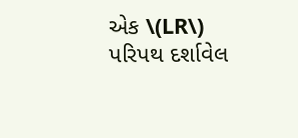એક \(LR\) પરિપથ દર્શાવેલ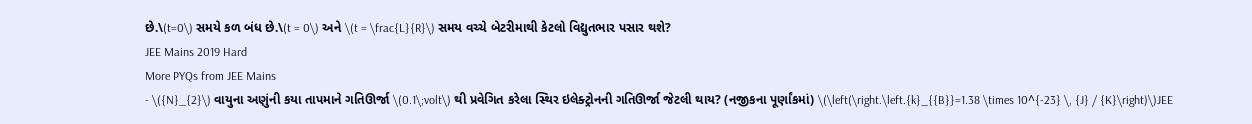છે.\(t=0\) સમયે કળ બંધ છે.\(t = 0\) અને \(t = \frac{L}{R}\) સમય વચ્ચે બેટરીમાથી કેટલો વિદ્યુતભાર પસાર થશે?
JEE Mains 2019 Hard
More PYQs from JEE Mains
- \({N}_{2}\) વાયુના અણુંની કયા તાપમાને ગતિઊર્જા \(0.1\;volt\) થી પ્રવેગિત કરેલા સ્થિર ઇલેક્ટ્રોનની ગતિઊર્જા જેટલી થાય? (નજીકના પૂર્ણાંકમાં) \(\left(\right.\left.{k}_{{B}}=1.38 \times 10^{-23} \, {J} / {K}\right)\)JEE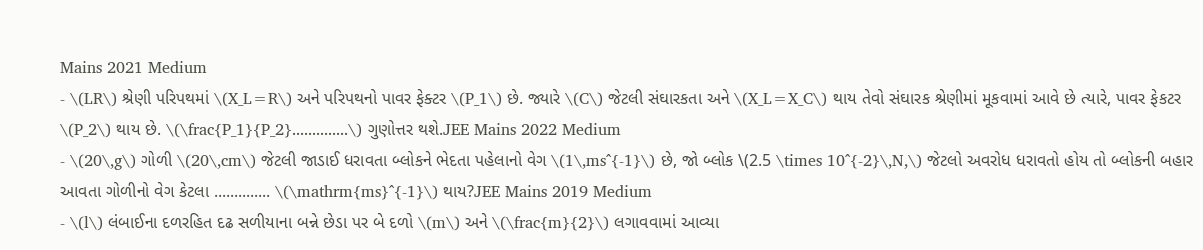Mains 2021 Medium
- \(LR\) શ્રેણી પરિપથમાં \(X_L=R\) અને પરિપથનો પાવર ફેક્ટર \(P_1\) છે. જ્યારે \(C\) જેટલી સંઘારકતા અને \(X_L=X_C\) થાય તેવો સંઘારક શ્રેણીમાં મૂકવામાં આવે છે ત્યારે, પાવર ફેકટર \(P_2\) થાય છે. \(\frac{P_1}{P_2}..............\) ગુણોત્તર થશે.JEE Mains 2022 Medium
- \(20\,g\) ગોળી \(20\,cm\) જેટલી જાડાઈ ધરાવતા બ્લોકને ભેદતા પહેલાનો વેગ \(1\,ms^{-1}\) છે, જો બ્લોક \(2.5 \times 10^{-2}\,N,\) જેટલો અવરોધ ધરાવતો હોય તો બ્લોકની બહાર આવતા ગોળીનો વેગ કેટલા .............. \(\mathrm{ms}^{-1}\) થાય?JEE Mains 2019 Medium
- \(l\) લંબાઈના દળરહિત દઢ સળીયાના બન્ને છેડા પર બે દળો \(m\) અને \(\frac{m}{2}\) લગાવવામાં આવ્યા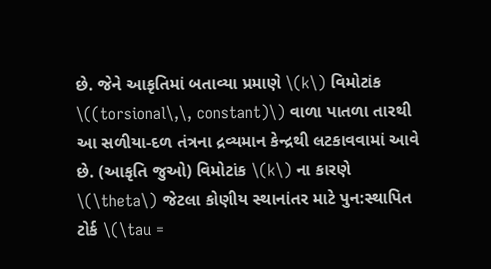છે. જેને આકૃતિમાં બતાવ્યા પ્રમાણે \(k\) વિમોટાંક \((torsional\,\, constant)\) વાળા પાતળા તારથી આ સળીયા-દળ તંત્રના દ્રવ્યમાન કેન્દ્રથી લટકાવવામાં આવે છે. (આકૃતિ જુઓ) વિમોટાંક \(k\) ના કારણે \(\theta\) જેટલા કોણીય સ્થાનાંતર માટે પુન:સ્થાપિત ટોર્ક \(\tau =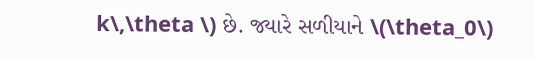k\,\theta \) છે. જ્યારે સળીયાને \(\theta_0\)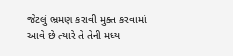જેટલું ભ્રમણ કરાવી મુક્ત કરવામાં આવે છે ત્યારે તે તેની મધ્ય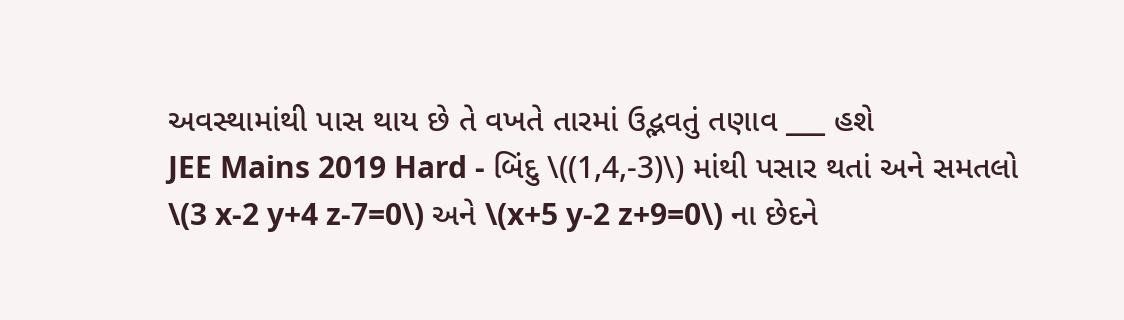અવસ્થામાંથી પાસ થાય છે તે વખતે તારમાં ઉદ્ભવતું તણાવ ___ હશે
JEE Mains 2019 Hard - બિંદુ \((1,4,-3)\) માંથી પસાર થતાં અને સમતલો \(3 x-2 y+4 z-7=0\) અને \(x+5 y-2 z+9=0\) ના છેદને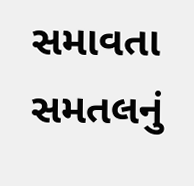સમાવતા સમતલનું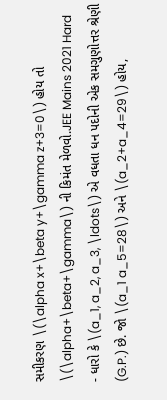સમીકરણ \(\alpha x+\beta y+\gamma z+3=0\) હોય તો \(\alpha+\beta+\gamma\) ની કિમંત મેળવો.JEE Mains 2021 Hard
- ધારો કે \(a_1, a_2, a_3, \ldots\) એ વધતા ધન પદોની એક સમગુણોત્તર શ્રેણી (G.P.) છે. જો \(a_1 a_5=28\) અને \(a_2+a_4=29\) હોય,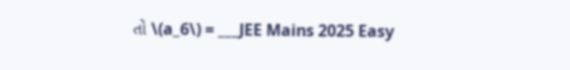તો \(a_6\) = ___JEE Mains 2025 Easy